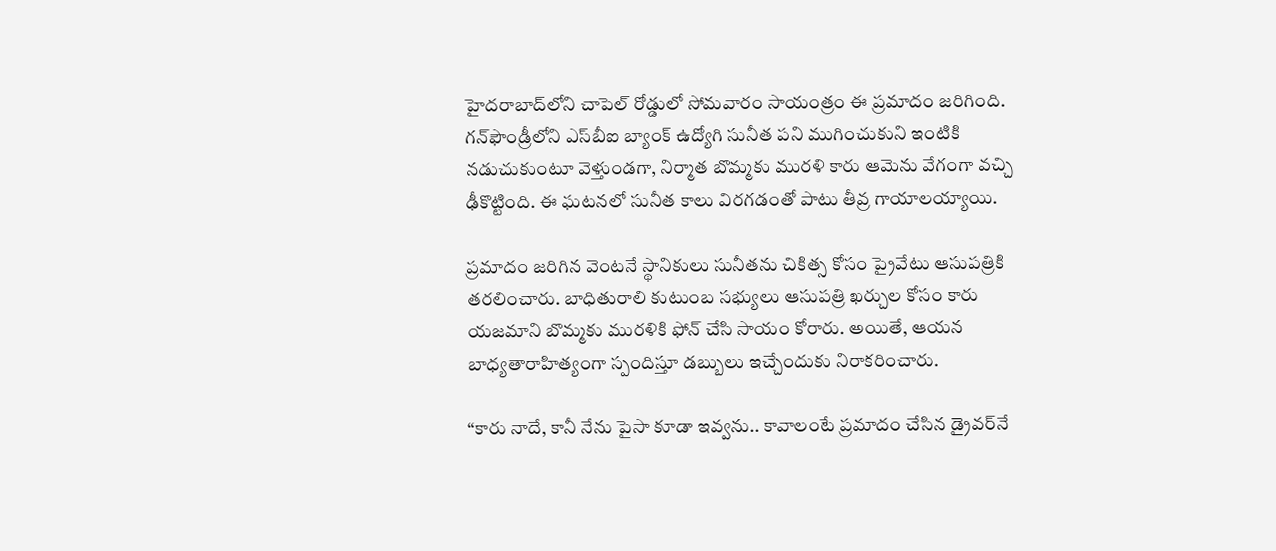హైదరాబాద్‌లోని చాపెల్ రోడ్డులో సోమవారం సాయంత్రం ఈ ప్రమాదం జరిగింది. గన్‌ఫౌండ్రీలోని ఎస్‌బీఐ బ్యాంక్ ఉద్యోగి సునీత పని ముగించుకుని ఇంటికి నడుచుకుంటూ వెళ్తుండగా, నిర్మాత బొమ్మకు మురళి కారు ఆమెను వేగంగా వచ్చి ఢీకొట్టింది. ఈ ఘటనలో సునీత కాలు విరగడంతో పాటు తీవ్ర గాయాలయ్యాయి.

ప్రమాదం జరిగిన వెంటనే స్థానికులు సునీతను చికిత్స కోసం ప్రైవేటు ఆసుపత్రికి తరలించారు. బాధితురాలి కుటుంబ సభ్యులు ఆసుపత్రి ఖర్చుల కోసం కారు యజమాని బొమ్మకు మురళికి ఫోన్ చేసి సాయం కోరారు. అయితే, ఆయన బాధ్యతారాహిత్యంగా స్పందిస్తూ డబ్బులు ఇచ్చేందుకు నిరాకరించారు.

“కారు నాదే, కానీ నేను పైసా కూడా ఇవ్వను.. కావాలంటే ప్రమాదం చేసిన డ్రైవర్‌నే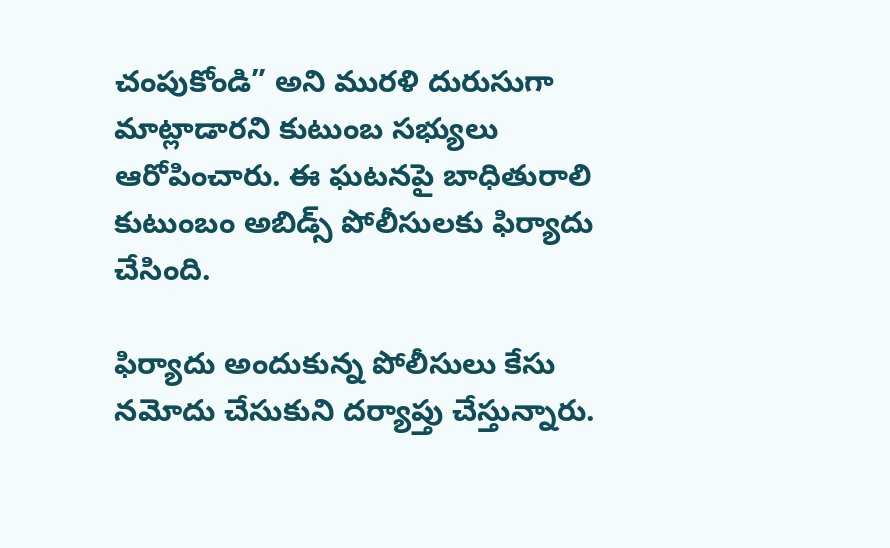చంపుకోండి” అని మురళి దురుసుగా మాట్లాడారని కుటుంబ సభ్యులు ఆరోపించారు. ఈ ఘటనపై బాధితురాలి కుటుంబం అబిడ్స్ పోలీసులకు ఫిర్యాదు చేసింది.

ఫిర్యాదు అందుకున్న పోలీసులు కేసు నమోదు చేసుకుని దర్యాప్తు చేస్తున్నారు.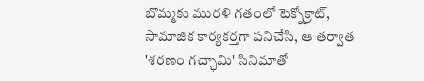బొమ్మకు మురళి గతంలో టెక్నోక్రాట్, సామాజిక కార్యకర్తగా పనిచేసి, ఆ తర్వాత 'శరణం గచ్ఛామి' సినిమాతో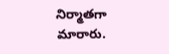నిర్మాతగా మారారు.